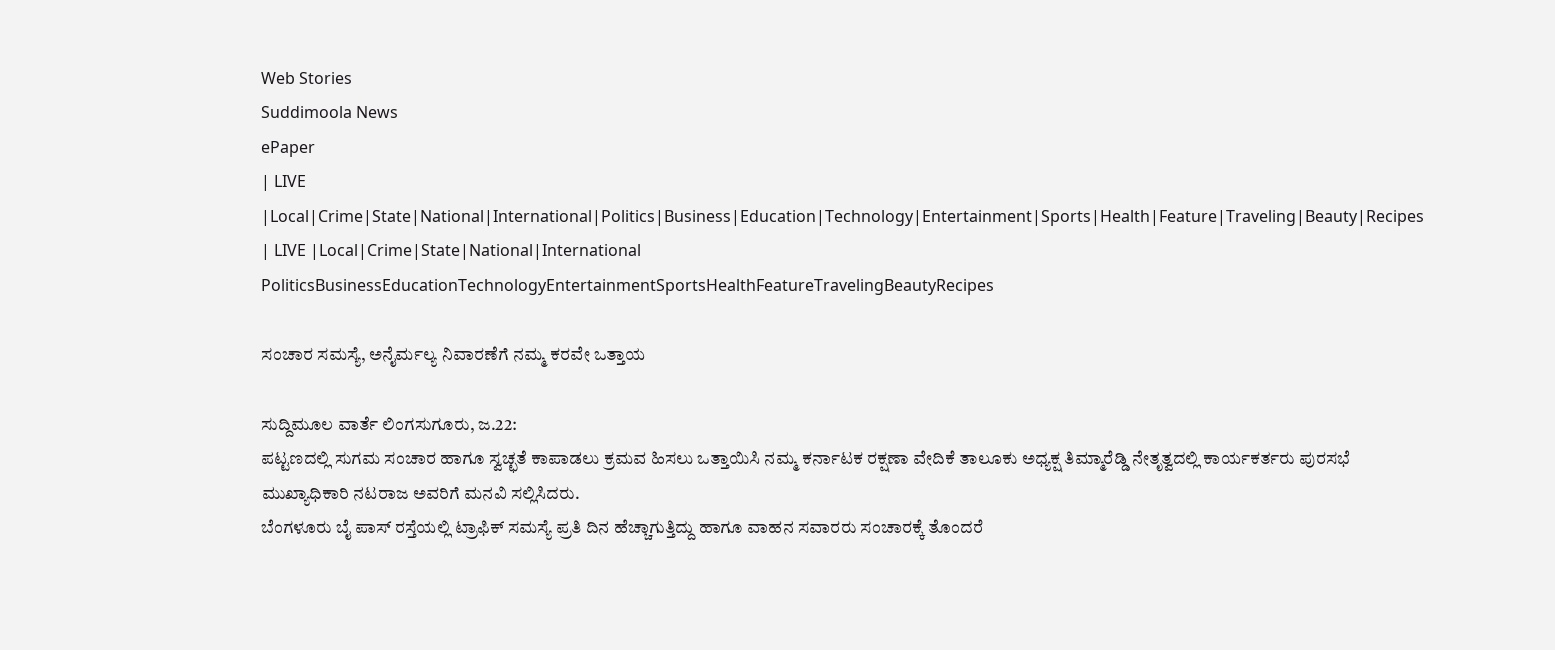Web Stories
Suddimoola News
ePaper
| LIVE |Local|Crime|State|National|International|Politics|Business|Education|Technology|Entertainment|Sports|Health|Feature|Traveling|Beauty|Recipes
| LIVE |Local|Crime|State|National|International
PoliticsBusinessEducationTechnologyEntertainmentSportsHealthFeatureTravelingBeautyRecipes

ಸಂಚಾರ ಸಮಸ್ಯೆ, ಅನೈರ್ಮಲ್ಯ ನಿವಾರಣೆಗೆ ನಮ್ಮ ಕರವೇ ಒತ್ತಾಯ

ಸುದ್ದಿಮೂಲ ವಾರ್ತೆ ಲಿಂಗಸುಗೂರು, ಜ.22:
ಪಟ್ಟಣದಲ್ಲಿ ಸುಗಮ ಸಂಚಾರ ಹಾಗೂ ಸ್ವಚ್ಛತೆ ಕಾಪಾಡಲು ಕ್ರಮವ ಹಿಸಲು ಒತ್ತಾಯಿಸಿ ನಮ್ಮ ಕರ್ನಾಟಕ ರಕ್ಷಣಾ ವೇದಿಕೆ ತಾಲೂಕು ಅಧ್ಯಕ್ಷ ತಿಮ್ಮಾರೆಡ್ಡಿ ನೇತೃತ್ವದಲ್ಲಿ ಕಾರ್ಯಕರ್ತರು ಪುರಸಭೆ ಮುಖ್ಯಾಧಿಕಾರಿ ನಟರಾಜ ಅವರಿಗೆ ಮನವಿ ಸಲ್ಲಿಸಿದರು.
ಬೆಂಗಳೂರು ಬೈ ಪಾಸ್ ರಸ್ತೆಯಲ್ಲಿ ಟ್ರಾಫಿಕ್ ಸಮಸ್ಯೆ ಪ್ರತಿ ದಿನ ಹೆಚ್ಚಾಗುತ್ತಿದ್ದು ಹಾಗೂ ವಾಹನ ಸವಾರರು ಸಂಚಾರಕ್ಕೆ ತೊಂದರೆ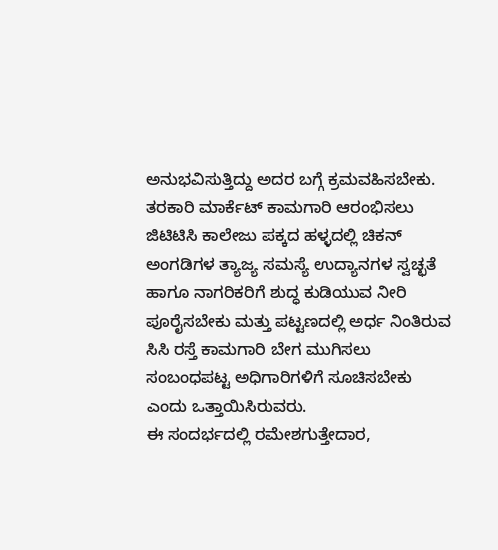ಅನುಭವಿಸುತ್ತಿದ್ದು ಅದರ ಬಗ್ಗೆ ಕ್ರಮವಹಿಸಬೇಕು.
ತರಕಾರಿ ಮಾರ್ಕೆಟ್ ಕಾಮಗಾರಿ ಆರಂಭಿಸಲು ಜಿಟಿಟಿಸಿ ಕಾಲೇಜು ಪಕ್ಕದ ಹಳ್ಳದಲ್ಲಿ ಚಿಕನ್ ಅಂಗಡಿಗಳ ತ್ಯಾಜ್ಯ ಸಮಸ್ಯೆ ಉದ್ಯಾನಗಳ ಸ್ವಚ್ಛತೆ ಹಾಗೂ ನಾಗರಿಕರಿಗೆ ಶುದ್ಧ ಕುಡಿಯುವ ನೀರಿ ಪೂರೈಸಬೇಕು ಮತ್ತು ಪಟ್ಟಣದಲ್ಲಿ ಅರ್ಧ ನಿಂತಿರುವ ಸಿಸಿ ರಸ್ತೆ ಕಾಮಗಾರಿ ಬೇಗ ಮುಗಿಸಲು ಸಂಬಂಧಪಟ್ಟ ಅಧಿಗಾರಿಗಳಿಗೆ ಸೂಚಿಸಬೇಕು ಎಂದು ಒತ್ತಾಯಿಸಿರುವರು.
ಈ ಸಂದರ್ಭದಲ್ಲಿ ರಮೇಶಗುತ್ತೇದಾರ,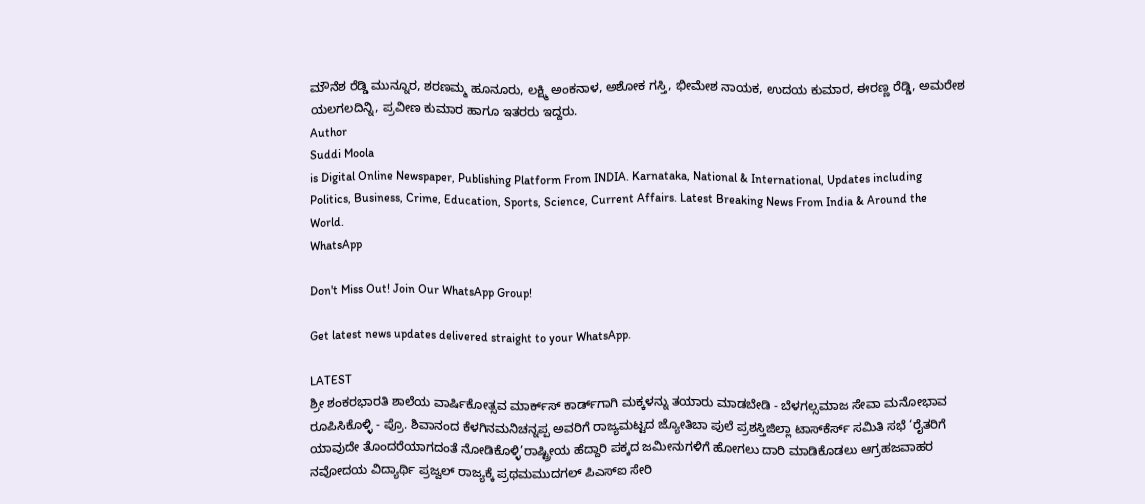ಮೌನೆಶ ರೆಡ್ಡಿ ಮುನ್ನೂರ, ಶರಣಮ್ಮ ಹೂನೂರು, ಲಕ್ಷ್ಮಿ ಅಂಕನಾಳ, ಅಶೋಕ ಗಸ್ತಿ, ಭೀಮೇಶ ನಾಯಕ, ಉದಯ ಕುಮಾರ, ಈರಣ್ಣ ರೆಡ್ಡಿ, ಅಮರೇಶ ಯಲಗಲದಿನ್ನಿ, ಪ್ರವೀಣ ಕುಮಾರ ಹಾಗೂ ಇತರರು ಇದ್ದರು.
Author
Suddi Moola
is Digital Online Newspaper, Publishing Platform From INDIA. Karnataka, National & International, Updates including Politics, Business, Crime, Education, Sports, Science, Current Affairs. Latest Breaking News From India & Around the World.
WhatsApp

Don't Miss Out! Join Our WhatsApp Group!

Get latest news updates delivered straight to your WhatsApp.

LATEST
ಶ್ರೀ ಶಂಕರಭಾರತಿ ಶಾಲೆಯ ವಾರ್ಷಿಕೋತ್ಸವ ಮಾರ್ಕ್‌ಸ್‌ ಕಾರ್ಡ್‌ಗಾಗಿ ಮಕ್ಕಳನ್ನು ತಯಾರು ಮಾಡಬೇಡಿ - ಬೆಳಗಲ್ಸಮಾಜ ಸೇವಾ ಮನೋಭಾವ ರೂಪಿಸಿಕೊಳ್ಳಿ - ಪ್ರೊ. ಶಿವಾನಂದ ಕೆಳಗಿನಮನಿಚನ್ನಪ್ಪ ಅವರಿಗೆ ರಾಜ್ಯಮಟ್ಟದ ಜ್ಯೋತಿಬಾ ಪುಲೆ ಪ್ರಶಸ್ತಿಜಿಲ್ಲಾ ಟಾಸ್‌‌ಕೆರ್ಸ್ ಸಮಿತಿ ಸಭೆ ‘ರೈತರಿಗೆ ಯಾವುದೇ ತೊಂದರೆಯಾಗದಂತೆ ನೋಡಿಕೊಳ್ಳಿ’ರಾಷ್ಟ್ರೀಯ ಹೆದ್ದಾರಿ ಪಕ್ಕದ ಜಮೀನುಗಳಿಗೆ ಹೋಗಲು ದಾರಿ ಮಾಡಿಕೊಡಲು ಆಗ್ರಹಜವಾಹರ ನವೋದಯ ವಿದ್ಯಾರ್ಥಿ ಪ್ರಜ್ವಲ್ ರಾಜ್ಯಕ್ಕೆ ಪ್ರಥಮಮುದಗಲ್ ಪಿಎಸ್‌ಐ ಸೇರಿ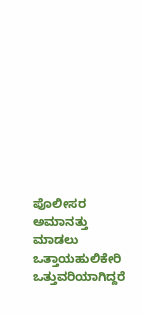ಪೊಲೀಸರ ಅಮಾನತ್ತು ಮಾಡಲು ಒತ್ತಾಯಹುಲಿಕೇರಿ ಒತ್ತುವರಿಯಾಗಿದ್ದರೆ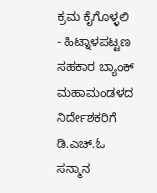ಕ್ರಮ ಕೈಗೊಳ್ಳಲಿ - ಹಿಟ್ನಾಳಪಟ್ಟಣ ಸಹಕಾರ ಬ್ಯಾಂಕ್ ಮಹಾಮಂಡಳದ ನಿರ್ದೇಶಕರಿಗೆ ಡಿ.ಎಚ್.ಓ ಸನ್ಮಾನ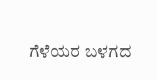ಗೆಳೆಯರ ಬಳಗದ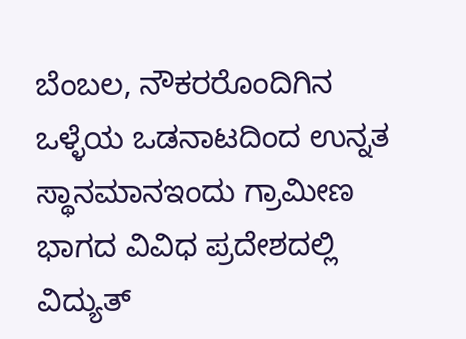ಬೆಂಬಲ, ನೌಕರರೊಂದಿಗಿನ ಒಳ್ಳೆಯ ಒಡನಾಟದಿಂದ ಉನ್ನತ ಸ್ಥಾನಮಾನಇಂದು ಗ್ರಾಮೀಣ ಭಾಗದ ವಿವಿಧ ಪ್ರದೇಶದಲ್ಲಿ ವಿದ್ಯುತ್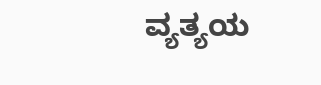ವ್ಯತ್ಯಯ